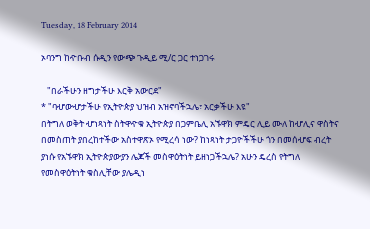Tuesday, 18 February 2014

ኦባንግ ከዯቡብ ሱዲን የውጭ ጉዲይ ሚ/ር ጋር ተነጋገሩ

   "በራችሁን ዘግታችሁ እርቅ አውርደ"
* "ባሇውሇታችሁ የኢትዮጵያ ህዝብ አዝኖባችኋሌ፣ አርቃችሁ እዩ"
በትግለ ወቅት ሇነጻነት ስትዋዯቁ ኢትዮጵያ በጋምቤሊ አኙዋክ ምዴር ሊይ ሙለ ከሇሊና ዋስትና በመስጠት ያበረከተችው አስተዋጽኦ የሚረሳ ነው? ከነጻነት ታጋዮችችሁ ጎን በመሰሇፍ ብረት ያነሱ የአኙዋክ ኢትዮጵያውያን ሌጆች መስዋዕትነት ይዘነጋችኋሌ? አሁን ዴረስ የትግለ የመስዋዕትነት ቁስሊቸው ያሌዲነ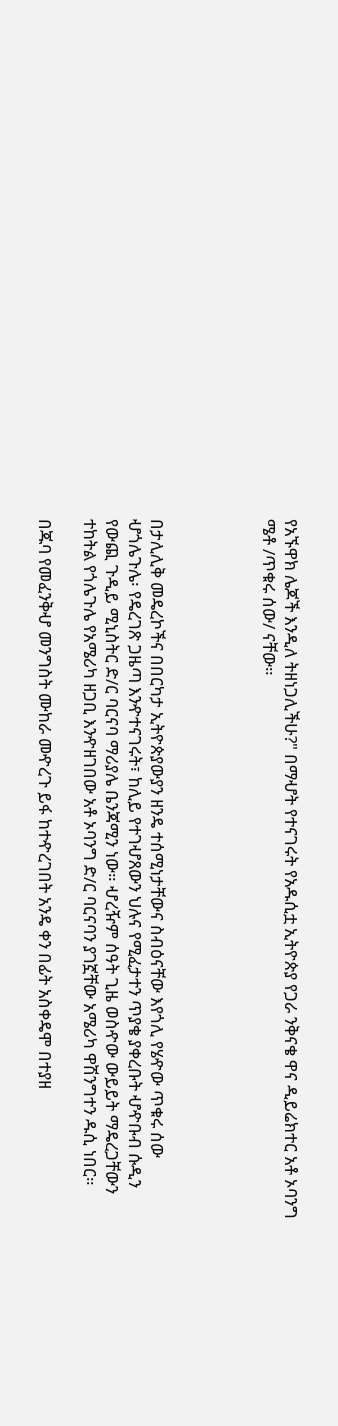የአኙዋክ ሌጆች እንዲለ ትዘነጋሊችሁ?" በማሇት የተናገሩት የአዱሲቷ ኢትዮጵያ የጋራ ንቅናቄ ዋና ዲይሬክተር አቶ ኦባንግ ሜቶ /ጥቁሩ ሰው/ ናቸው።




በታሊሊቅ መዴረኮችና በበርካታ ኢትዮጵያውያን ዘንዴ ተሰሚነታቸውና ስብዕናቸው እየጎሊ የሄዯው ጥቁሩ ሰው ሇጎሌጉሌ፡ የዴረገጽ ጋዜጣ እንዯተናገሩት፣ ከሊይ የተገሇጸውን ህሉና የሚፈታተን ጥያቄ ያቀረቡት ሇዯቡብ ሱዲን የውጪ ጉዲይ ሚኒስትር ድ/ር ባርናባ ማሪያሌ ቤንጃሚን ነው። ሇረዥም ሰዓት ጊዜ ወስዯው ውይይት ማዴረጋቸውን ተከትል የጎሌጉሌ የአሜሪካ ዘጋቢ እንዯዘገበው አቶ ኦባንግ ድ/ር ባርናባን ያገኟቸው አሜሪካ ዋሽንግተን ዱሲ ነበር።

በጁባ የመፈንቅሇ መንግስት ሙከራ መዯረጉ ይፋ ከተዯረገበት አንዴ ቀን በፊት አስቀዴሞ በተያዘ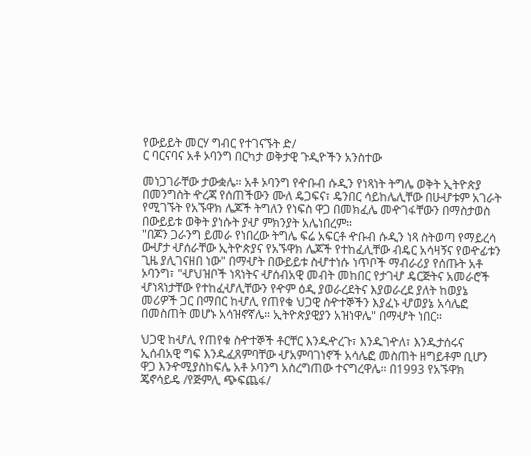የውይይት መርሃ ግብር የተገናኙት ድ/
ር ባርናባና አቶ ኦባንግ በርካታ ወቅታዊ ጉዲዮችን አንስተው

መነጋገራቸው ታውቋሌ። አቶ ኦባንግ የዯቡብ ሱዲን የነጻነት ትግሌ ወቅት ኢትዮጵያ በመንግስት ዯረጃ የሰጠችውን ሙለ ዴጋፍና፣ ዴንበር ሳይከሌሊቸው በሁሇቱም አገራት የሚገኙት የአኙዋክ ሌጆች ትግለን የነፍስ ዋጋ በመክፈሌ መዯገፋቸውን በማስታወስ በውይይቱ ወቅት ያነሱት ያሇ ምክንያት አሌነበረም።
"በጆን ጋራንግ ይመራ የነበረው ትግሌ ፍሬ አፍርቶ ዯቡብ ሱዲን ነጻ ስትወጣ የማይረሳ ውሇታ ሇሰራቸው ኢትዮጵያና የአኙዋክ ሌጆች የተከፈሊቸው ብዴር አሳዛኝና የወዯፊቱን ጊዜ ያሊገናዘበ ነው" በማሇት በውይይቱ ስሇተነሱ ነጥቦች ማብራሪያ የሰጡት አቶ ኦባንግ፣ "ሇህዝቦች ነጻነትና ሇሰብአዊ መብት መከበር የታገሇ ዴርጅትና አመራሮች ሇነጻነታቸው የተከፈሇሊቸውን የዯም ዕዲ ያወራረደትና እያወራረደ ያለት ከወያኔ መሪዎች ጋር በማበር ከሇሊ የጠየቁ ህጋዊ ስዯተኞችን እያፈኑ ሇወያኔ አሳሌፎ በመስጠት መሆኑ አሳዝኖኛሌ። ኢትዮጵያዊያን አዝነዋሌ" በማሇት ነበር።

ህጋዊ ከሇሊ የጠየቁ ስዯተኞች ቶርቸር እንዱዯረጉ፣ እንዱገዯለ፣ እንዱታሰሩና ኢሰብአዊ ግፍ እንዱፈጸምባቸው ሇአምባገነኖች አሳሌፎ መስጠት ዘግይቶም ቢሆን ዋጋ እንዯሚያስከፍሌ አቶ ኦባንግ አስረግጠው ተናግረዋሌ። በ1993 የአኙዋክ ጄኖሳይዴ /የጅምሊ ጭፍጨፋ/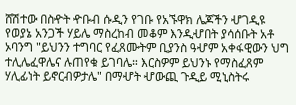ሸሽተው በስዯት ዯቡብ ሱዲን የገቡ የአኙዋክ ሌጆችን ሇገዲዩ የወያኔ አንጋች ሃይሌ ማስረከብ መቆም እንዲሇበት ያሳሰቡት አቶ ኦባንግ "ይህንን ተግባር የፈጸሙትም ቢያንስ ዓሇም አቀፋዊውን ህግ ተሊሌፈዋሌና ሉጠየቁ ይገባሌ። እርስዎም ይህንኑ የማስፈጸም ሃሊፊነት ይኖርብዎታሌ" በማሇት ሇውጪ ጉዲይ ሚኒስትሩ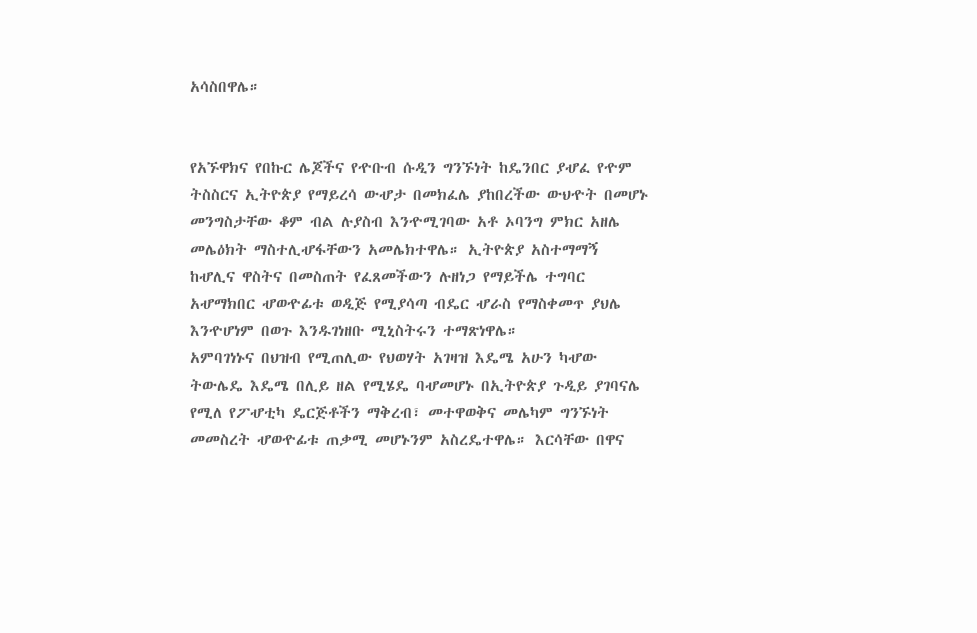አሳስበዋሌ።


የአኙዋክና የበኩር ሌጆችና የዯቡብ ሱዲን ግንኙነት ከዴንበር ያሇፈ የዯም ትስስርና ኢትዮጵያ የማይረሳ ውሇታ በመክፈሌ ያከበረችው ውህዯት በመሆኑ መንግስታቸው ቆም ብል ሉያስብ እንዯሚገባው አቶ ኦባንግ ምክር አዘሌ መሌዕክት ማስተሊሇፋቸውን አመሌክተዋሌ። ኢትዮጵያ አስተማማኝ ከሇሊና ዋስትና በመስጠት የፈጸመችውን ሉዘነጋ የማይችሌ ተግባር አሇማክበር ሇወዯፊቱ ወዲጅ የሚያሳጣ ብዴር ሇራስ የማስቀመጥ ያህሌ እንዯሆነም በወጉ እንዱገነዘቡ ሚኒስትሩን ተማጽነዋሌ።
አምባገነኑና በህዝብ የሚጠሊው የህወሃት አገዛዝ እዴሜ አሁን ካሇው ትውሌዴ እዴሜ በሊይ ዘል የሚሄዴ ባሇመሆኑ በኢትዮጵያ ጉዲይ ያገባናሌ የሚለ የፖሇቲካ ዴርጅቶችን ማቅረብ፣ መተዋወቅና መሌካም ግንኙነት መመስረት ሇወዯፊቱ ጠቃሚ መሆኑንም አስረዴተዋሌ። እርሳቸው በዋና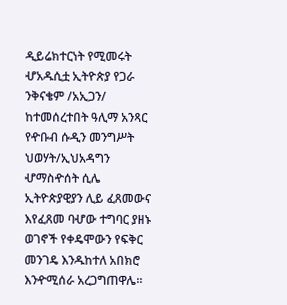ዲይሬክተርነት የሚመሩት ሇአዱሲቷ ኢትዮጵያ የጋራ ንቅናቄም /አኢጋን/ ከተመሰረተበት ዓሊማ አንጻር የዯቡብ ሱዲን መንግሥት ህወሃት/ኢህአዳግን ሇማስዯሰት ሲሌ ኢትዮጵያዊያን ሊይ ፈጸመውና እየፈጸመ ባሇው ተግባር ያዘኑ ወገኖች የቀዴሞውን የፍቅር መንገዴ እንዱከተለ አበክሮ እንዯሚሰራ አረጋግጠዋሌ።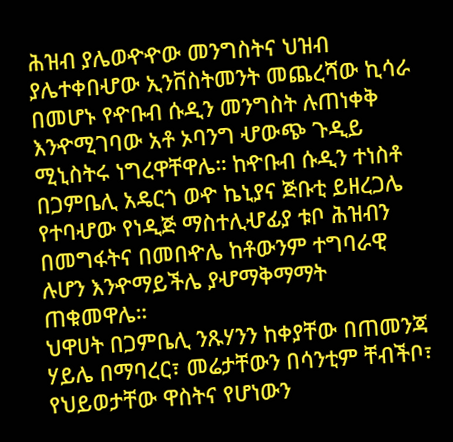ሕዝብ ያሌወዯዯው መንግስትና ህዝብ ያሌተቀበሇው ኢንቨስትመንት መጨረሻው ኪሳራ በመሆኑ የዯቡብ ሱዲን መንግስት ሉጠነቀቅ እንዯሚገባው አቶ ኦባንግ ሇውጭ ጉዲይ ሚኒስትሩ ነግረዋቸዋሌ። ከዯቡብ ሱዲን ተነስቶ በጋምቤሊ አዴርጎ ወዯ ኬኒያና ጅቡቲ ይዘረጋሌ የተባሇው የነዲጅ ማስተሊሇፊያ ቱቦ ሕዝብን በመግፋትና በመበዯሌ ከቶውንም ተግባራዊ ሉሆን እንዯማይችሌ ያሇማቅማማት ጠቁመዋሌ።
ህዋሀት በጋምቤሊ ንጹሃንን ከቀያቸው በጠመንጃ ሃይሌ በማባረር፣ መሬታቸውን በሳንቲም ቸብችቦ፣ የህይወታቸው ዋስትና የሆነውን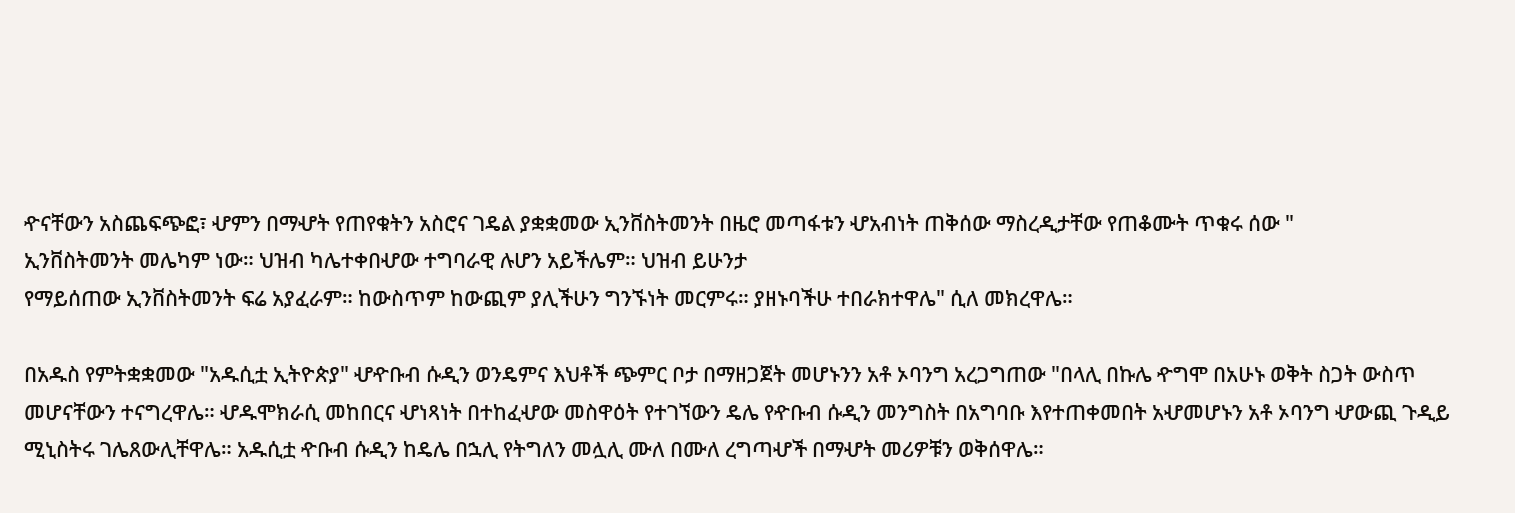ዯናቸውን አስጨፍጭፎ፣ ሇምን በማሇት የጠየቁትን አስሮና ገዴል ያቋቋመው ኢንቨስትመንት በዜሮ መጣፋቱን ሇአብነት ጠቅሰው ማስረዲታቸው የጠቆሙት ጥቁሩ ሰው "
ኢንቨስትመንት መሌካም ነው። ህዝብ ካሌተቀበሇው ተግባራዊ ሉሆን አይችሌም። ህዝብ ይሁንታ
የማይሰጠው ኢንቨስትመንት ፍሬ አያፈራም። ከውስጥም ከውጪም ያሊችሁን ግንኙነት መርምሩ። ያዘኑባችሁ ተበራክተዋሌ" ሲለ መክረዋሌ።

በአዱስ የምትቋቋመው "አዱሲቷ ኢትዮጵያ" ሇዯቡብ ሱዲን ወንዴምና እህቶች ጭምር ቦታ በማዘጋጀት መሆኑንን አቶ ኦባንግ አረጋግጠው "በላሊ በኩሌ ዯግሞ በአሁኑ ወቅት ስጋት ውስጥ መሆናቸውን ተናግረዋሌ። ሇዱሞክራሲ መከበርና ሇነጻነት በተከፈሇው መስዋዕት የተገኘውን ዴሌ የዯቡብ ሱዲን መንግስት በአግባቡ እየተጠቀመበት አሇመሆኑን አቶ ኦባንግ ሇውጪ ጉዲይ ሚኒስትሩ ገሌጸውሊቸዋሌ። አዱሲቷ ዯቡብ ሱዲን ከዴሌ በኋሊ የትግለን መሏሊ ሙለ በሙለ ረግጣሇች በማሇት መሪዎቹን ወቅሰዋሌ።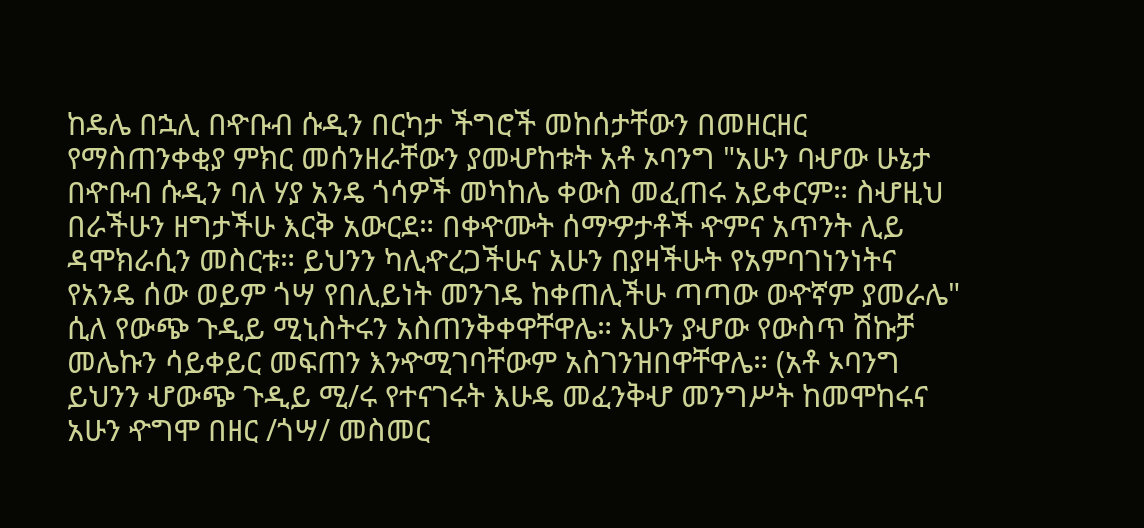ከዴሌ በኋሊ በዯቡብ ሱዲን በርካታ ችግሮች መከሰታቸውን በመዘርዘር የማስጠንቀቂያ ምክር መሰንዘራቸውን ያመሇከቱት አቶ ኦባንግ "አሁን ባሇው ሁኔታ በዯቡብ ሱዲን ባለ ሃያ አንዴ ጎሳዎች መካከሌ ቀውስ መፈጠሩ አይቀርም። ስሇዚህ በራችሁን ዘግታችሁ እርቅ አውርደ። በቀዯሙት ሰማዏታቶች ዯምና አጥንት ሊይ ዳሞክራሲን መስርቱ። ይህንን ካሊዯረጋችሁና አሁን በያዛችሁት የአምባገነንነትና የአንዴ ሰው ወይም ጎሣ የበሊይነት መንገዴ ከቀጠሊችሁ ጣጣው ወዯኛም ያመራሌ" ሲለ የውጭ ጉዲይ ሚኒስትሩን አስጠንቅቀዋቸዋሌ። አሁን ያሇው የውስጥ ሽኩቻ መሌኩን ሳይቀይር መፍጠን እንዯሚገባቸውም አስገንዝበዋቸዋሌ። (አቶ ኦባንግ ይህንን ሇውጭ ጉዲይ ሚ/ሩ የተናገሩት እሁዴ መፈንቅሇ መንግሥት ከመሞከሩና አሁን ዯግሞ በዘር /ጎሣ/ መስመር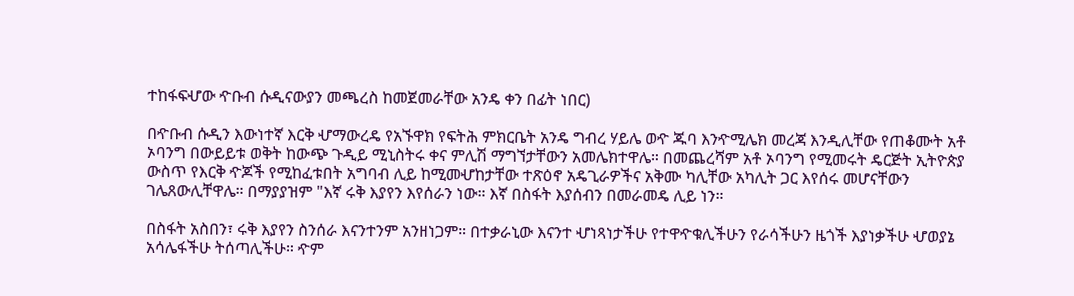ተከፋፍሇው ዯቡብ ሱዲናውያን መጫረስ ከመጀመራቸው አንዴ ቀን በፊት ነበር)

በዯቡብ ሱዲን እውነተኛ እርቅ ሇማውረዴ የአኙዋክ የፍትሕ ምክርቤት አንዴ ግብረ ሃይሌ ወዯ ጁባ እንዯሚሌክ መረጃ እንዲሊቸው የጠቆሙት አቶ ኦባንግ በውይይቱ ወቅት ከውጭ ጉዲይ ሚኒስትሩ ቀና ምሊሽ ማግኘታቸውን አመሌክተዋሌ። በመጨረሻም አቶ ኦባንግ የሚመሩት ዴርጅት ኢትዮጵያ ውስጥ የእርቅ ዯጆች የሚከፈቱበት አግባብ ሊይ ከሚመሇከታቸው ተጽዕኖ አዴጊራዎችና አቅሙ ካሊቸው አካሊት ጋር እየሰሩ መሆናቸውን ገሌጸውሊቸዋሌ። በማያያዝም "እኛ ሩቅ እያየን እየሰራን ነው። እኛ በስፋት እያሰብን በመራመዴ ሊይ ነን።

በስፋት አስበን፣ ሩቅ እያየን ስንሰራ እናንተንም አንዘነጋም። በተቃራኒው እናንተ ሇነጻነታችሁ የተዋዯቁሊችሁን የራሳችሁን ዜጎች እያነቃችሁ ሇወያኔ አሳሌፋችሁ ትሰጣሊችሁ። ዯም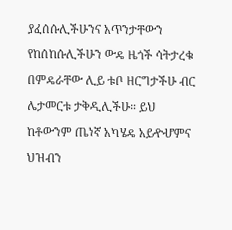ያፈሰሱሊችሁንና አጥንታቸውን የከሰከሱሊችሁን ውዴ ዜጎች ሳትታረቁ በምዴራቸው ሊይ ቱቦ ዘርግታችሁ ብር ሌታመርቱ ታቅዲሊችሁ። ይህ ከቶውንም ጤነኛ አካሄዴ አይዯሇምና ህዝብን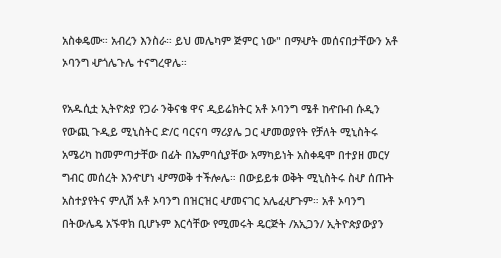አስቀዴሙ። አብረን እንስራ። ይህ መሌካም ጅምር ነው" በማሇት መሰናበታቸውን አቶ ኦባንግ ሇጎሌጉሌ ተናግረዋሌ።

የአዱሲቷ ኢትዮጵያ የጋራ ንቅናቄ ዋና ዲይሬክትር አቶ ኦባንግ ሜቶ ከዯቡብ ሱዲን የውጪ ጉዲይ ሚኒስትር ድ/ር ባርናባ ማሪያሌ ጋር ሇመወያየት የቻለት ሚኒስትሩ አሜሪካ ከመምጣታቸው በፊት በኤምባሲያቸው አማካይነት አስቀዴሞ በተያዘ መርሃ ግብር መሰረት እንዯሆነ ሇማወቅ ተችሎሌ። በውይይቱ ወቅት ሚኒስትሩ ስሇ ሰጡት አስተያየትና ምሊሽ አቶ ኦባንግ በዝርዝር ሇመናገር አሌፈሇጉም። አቶ ኦባንግ በትውሌዴ አኙዋክ ቢሆኑም እርሳቸው የሚመሩት ዴርጅት /አኢጋን/ ኢትዮጵያውያን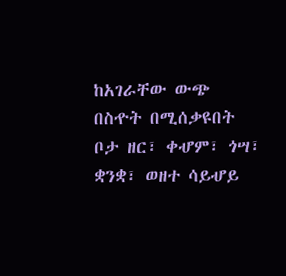ከአገራቸው ውጭ በስዯት በሚሰቃዩበት ቦታ ዘር፣ ቀሇም፣ ጎሣ፣ ቋንቋ፣ ወዘተ ሳይሇይ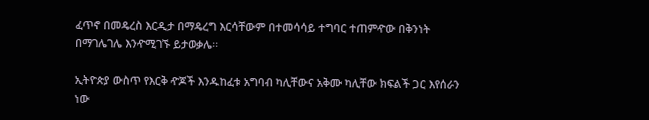ፈጥኖ በመዴረስ እርዲታ በማዴረግ እርሳቸውም በተመሳሳይ ተግባር ተጠምዯው በቅንነት በማገሌገሌ እንዯሚገኙ ይታወቃሌ፡፡

ኢትዮጵያ ውስጥ የእርቅ ዯጆች እንዱከፈቱ አግባብ ካሊቸውና አቅሙ ካሊቸው ክፍልች ጋር እየሰራን ነው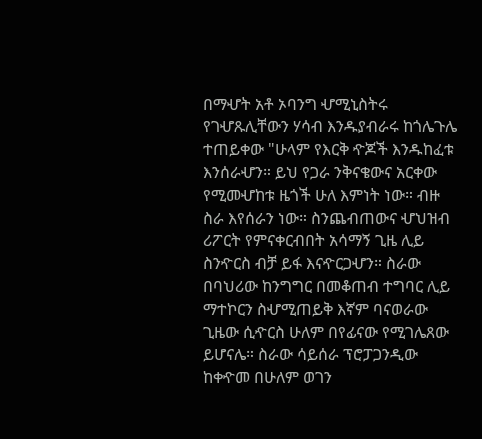በማሇት አቶ ኦባንግ ሇሚኒስትሩ የገሇጹሊቸውን ሃሳብ እንዱያብራሩ ከጎሌጉሌ ተጠይቀው "ሁላም የእርቅ ዯጆች እንዱከፈቱ እንሰራሇን። ይህ የጋራ ንቅናቄውና አርቀው የሚመሇከቱ ዜጎች ሁለ እምነት ነው። ብዙ ስራ እየሰራን ነው። ስንጨብጠውና ሇህዝብ ሪፖርት የምናቀርብበት አሳማኝ ጊዜ ሊይ ስንዯርስ ብቻ ይፋ እናዯርጋሇን። ስራው በባህሪው ከንግግር በመቆጠብ ተግባር ሊይ ማተኮርን ስሇሚጠይቅ እኛም ባናወራው ጊዜው ሲዯርስ ሁለም በየፊናው የሚገሌጸው ይሆናሌ። ስራው ሳይሰራ ፕሮፓጋንዲው ከቀዯመ በሁለም ወገን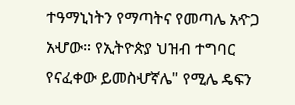ተዓማኒነትን የማጣትና የመጣሌ አዯጋ አሇው። የኢትዮጵያ ህዝብ ተግባር የናፈቀው ይመስሇኛሌ" የሚሌ ዴፍን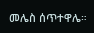መሌስ ሰጥተዋሌ።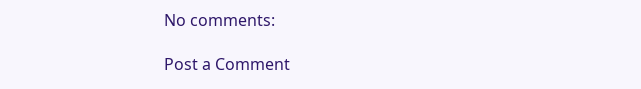No comments:

Post a Comment